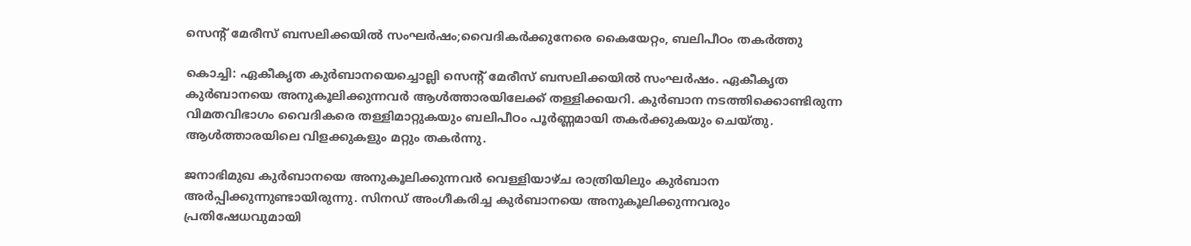സെന്റ് മേരീസ് ബസലിക്കയിൽ സംഘർഷം;വൈദികർക്കുനേരെ കൈയേറ്റം, ബലിപീഠം തകർത്തു

കൊച്ചി: ഏകീകൃത കുര്‍ബാനയെച്ചൊല്ലി സെന്റ് മേരീസ് ബസലിക്കയില്‍ സംഘര്‍ഷം. ഏകീകൃത കുര്‍ബാനയെ അനുകൂലിക്കുന്നവര്‍ ആള്‍ത്താരയിലേക്ക് തള്ളിക്കയറി. കുര്‍ബാന നടത്തിക്കൊണ്ടിരുന്ന വിമതവിഭാഗം വൈദികരെ തള്ളിമാറ്റുകയും ബലിപീഠം പൂര്‍ണ്ണമായി തകര്‍ക്കുകയും ചെയ്തു. ആള്‍ത്താരയിലെ വിളക്കുകളും മറ്റും തകര്‍ന്നു.

ജനാഭിമുഖ കുര്‍ബാനയെ അനുകൂലിക്കുന്നവര്‍ വെള്ളിയാഴ്ച രാത്രിയിലും കുര്‍ബാന അര്‍പ്പിക്കുന്നുണ്ടായിരുന്നു. സിനഡ് അംഗീകരിച്ച കുര്‍ബാനയെ അനുകൂലിക്കുന്നവരും പ്രതിഷേധവുമായി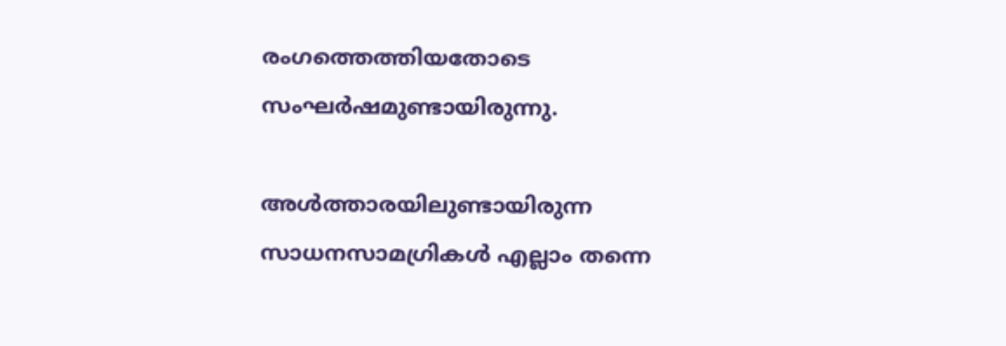രംഗത്തെത്തിയതോടെ സംഘര്‍ഷമുണ്ടായിരുന്നു.

അള്‍ത്താരയിലുണ്ടായിരുന്ന സാധനസാമഗ്രികള്‍ എല്ലാം തന്നെ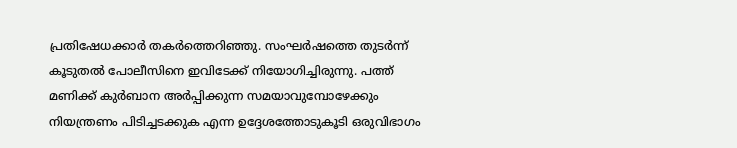പ്രതിഷേധക്കാര്‍ തകര്‍ത്തെറിഞ്ഞു. സംഘര്‍ഷത്തെ തുടര്‍ന്ന് കൂടുതല്‍ പോലീസിനെ ഇവിടേക്ക് നിയോഗിച്ചിരുന്നു. പത്ത് മണിക്ക് കുര്‍ബാന അര്‍പ്പിക്കുന്ന സമയാവുമ്പോഴേക്കും നിയന്ത്രണം പിടിച്ചടക്കുക എന്ന ഉദ്ദേശത്തോടുകൂടി ഒരുവിഭാഗം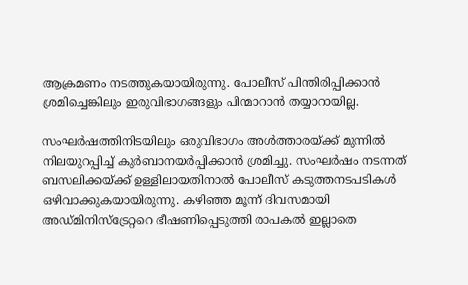ആക്രമണം നടത്തുകയായിരുന്നു. പോലീസ് പിന്തിരിപ്പിക്കാന്‍ ശ്രമിച്ചെങ്കിലും ഇരുവിഭാഗങ്ങളും പിന്മാറാന്‍ തയ്യാറായില്ല.

സംഘര്‍ഷത്തിനിടയിലും ഒരുവിഭാഗം അള്‍ത്താരയ്ക്ക് മുന്നില്‍ നിലയുറപ്പിച്ച് കുര്‍ബാനയര്‍പ്പിക്കാന്‍ ശ്രമിച്ചു. സംഘര്‍ഷം നടന്നത് ബസലിക്കയ്ക്ക് ഉള്ളിലായതിനാല്‍ പോലീസ് കടുത്തനടപടികള്‍ ഒഴിവാക്കുകയായിരുന്നു. കഴിഞ്ഞ മൂന്ന് ദിവസമായി അഡ്മിനിസ്‌ട്രേറ്ററെ ഭീഷണിപ്പെടുത്തി രാപകല്‍ ഇല്ലാതെ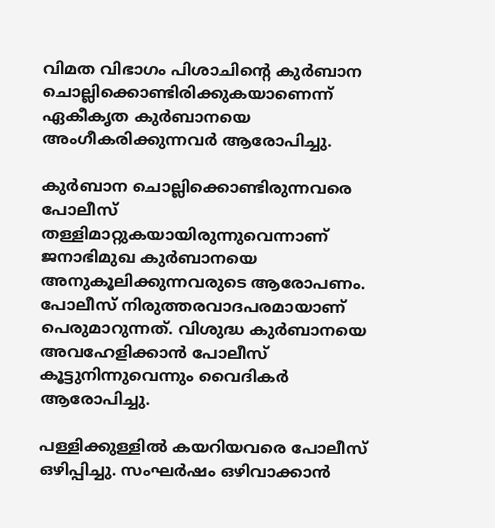വിമത വിഭാഗം പിശാചിന്റെ കുര്‍ബാന ചൊല്ലിക്കൊണ്ടിരിക്കുകയാണെന്ന് ഏകീകൃത കുര്‍ബാനയെ അംഗീകരിക്കുന്നവര്‍ ആരോപിച്ചു.

കുര്‍ബാന ചൊല്ലിക്കൊണ്ടിരുന്നവരെ പോലീസ് തള്ളിമാറ്റുകയായിരുന്നുവെന്നാണ് ജനാഭിമുഖ കുര്‍ബാനയെ അനുകൂലിക്കുന്നവരുടെ ആരോപണം. പോലീസ് നിരുത്തരവാദപരമായാണ് പെരുമാറുന്നത്. വിശുദ്ധ കുര്‍ബാനയെ അവഹേളിക്കാന്‍ പോലീസ് കൂട്ടുനിന്നുവെന്നും വൈദികര്‍ ആരോപിച്ചു.

പള്ളിക്കുള്ളില്‍ കയറിയവരെ പോലീസ് ഒഴിപ്പിച്ചു. സംഘര്‍ഷം ഒഴിവാക്കാന്‍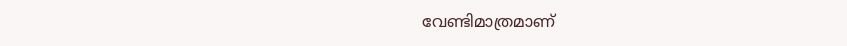വേണ്ടിമാത്രമാണ്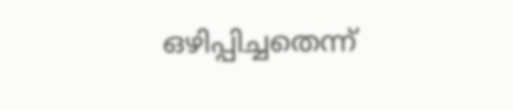ഒഴിപ്പിച്ചതെന്ന്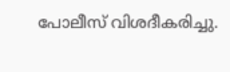പോലീസ് വിശദീകരിച്ചു.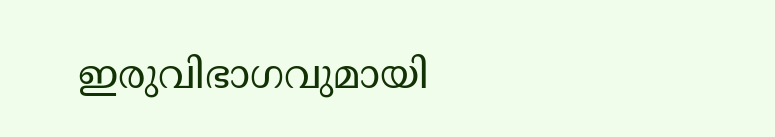ഇരുവിഭാഗവുമായി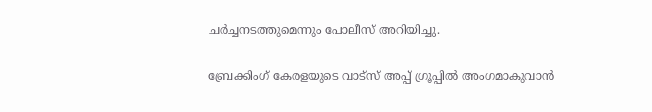ചര്‍ച്ചനടത്തുമെന്നും പോലീസ് അറിയിച്ചു.

ബ്രേക്കിംഗ് കേരളയുടെ വാട്സ് അപ്പ് ഗ്രൂപ്പിൽ അംഗമാകുവാൻ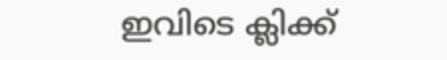ഇവിടെ ക്ലിക്ക്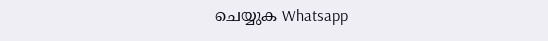ചെയ്യുക Whatsapp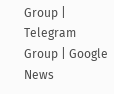Group | Telegram Group | Google News